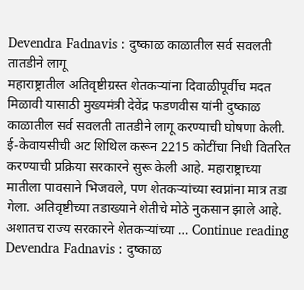Devendra Fadnavis : दुष्काळ काळातील सर्व सवलती तातडीने लागू
महाराष्ट्रातील अतिवृष्टीग्रस्त शेतकऱ्यांना दिवाळीपूर्वीच मदत मिळावी यासाठी मुख्यमंत्री देवेंद्र फडणवीस यांनी दुष्काळ काळातील सर्व सवलती तातडीने लागू करण्याची घोषणा केली. ई-केवायसीची अट शिथिल करून 2215 कोटींचा निधी वितरित करण्याची प्रक्रिया सरकारने सुरू केली आहे. महाराष्ट्राच्या मातीला पावसाने भिजवले, पण शेतकऱ्यांच्या स्वप्नांना मात्र तडा गेला. अतिवृष्टीच्या तडाख्याने शेतीचे मोठे नुकसान झाले आहे. अशातच राज्य सरकारने शेतकऱ्यांच्या … Continue reading Devendra Fadnavis : दुष्काळ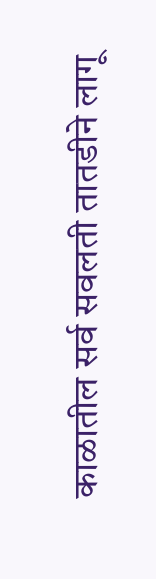काळातील सर्व सवलती तातडीने लागू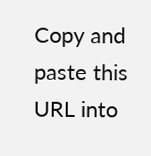Copy and paste this URL into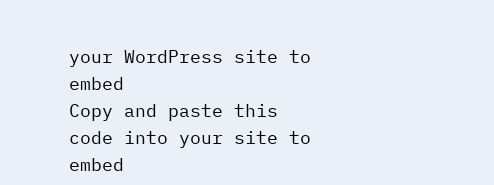your WordPress site to embed
Copy and paste this code into your site to embed